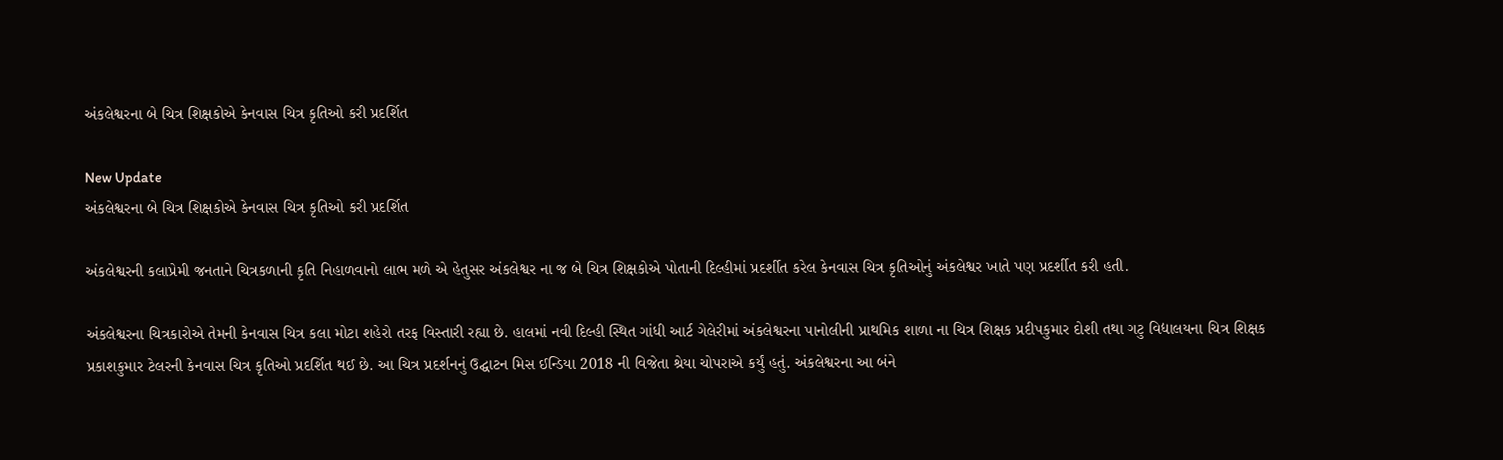અંકલેશ્વરના બે ચિત્ર શિક્ષકોએ કેનવાસ ચિત્ર કૃતિઓ કરી પ્રદર્શિત

New Update
અંકલેશ્વરના બે ચિત્ર શિક્ષકોએ કેનવાસ ચિત્ર કૃતિઓ કરી પ્રદર્શિત

અંકલેશ્વરની કલાપ્રેમી જનતાને ચિત્રકળાની કૃતિ નિહાળવાનો લાભ મળે એ હેતુસર અંકલેશ્વર ના જ બે ચિત્ર શિક્ષકોએ પોતાની દિલ્હીમાં પ્રદર્શીત કરેલ કેનવાસ ચિત્ર કૃતિઓનું અંકલેશ્વર ખાતે પણ પ્રદર્શીત કરી હતી.

અંકલેશ્વરના ચિત્રકારોએ તેમની કેનવાસ ચિત્ર કલા મોટા શહેરો તરફ વિસ્તારી રહ્યા છે. હાલમાં નવી દિલ્હી સ્થિત ગાંધી આર્ટ ગેલેરીમાં અંકલેશ્વરના પાનોલીની પ્રાથમિક શાળા ના ચિત્ર શિક્ષક પ્રદીપકુમાર દોશી તથા ગટુ વિદ્યાલયના ચિત્ર શિક્ષક પ્રકાશકુમાર ટેલરની કેનવાસ ચિત્ર કૃતિઓ પ્રદર્શિત થઈ છે. આ ચિત્ર પ્રદર્શનનું ઉદ્ઘાટન મિસ ઈન્ડિયા 2018 ની વિજેતા શ્રેયા ચોપરાએ કર્યું હતું. અંકલેશ્વરના આ બંને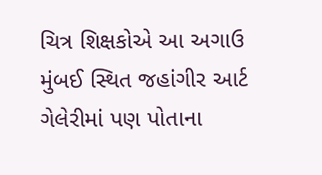ચિત્ર શિક્ષકોએ આ અગાઉ મુંબઈ સ્થિત જહાંગીર આર્ટ ગેલેરીમાં પણ પોતાના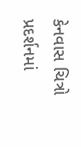કેનવાસ ચિત્રો પ્રદર્શનમાં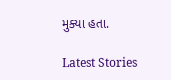મુક્યા હતા.

Latest Stories